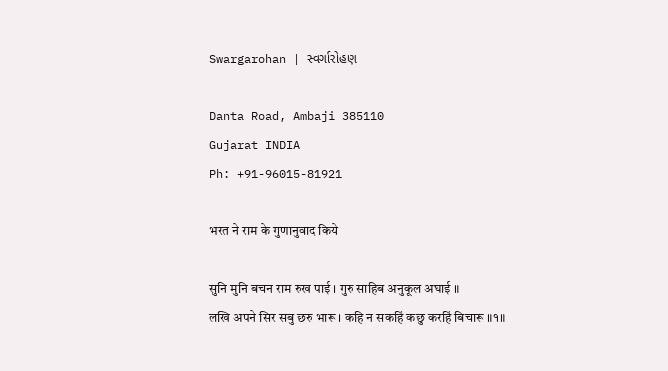Swargarohan | સ્વર્ગારોહણ

Danta Road, Ambaji 385110
Gujarat INDIA
Ph: +91-96015-81921

भरत ने राम के गुणानुवाद किये

सुनि मुनि बचन राम रुख पाई । गुरु साहिब अनुकूल अघाई ॥
लखि अपने सिर सबु छरु भारू । कहि न सकहिं कछु करहिं बिचारू ॥१॥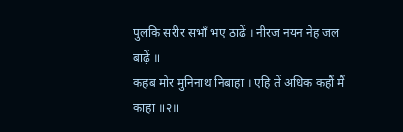पुलकि सरीर सभाँ भए ठाढें । नीरज नयन नेह जल बाढ़ें ॥
कहब मोर मुनिनाथ निबाहा । एहि तें अधिक कहौं मैं काहा ॥२॥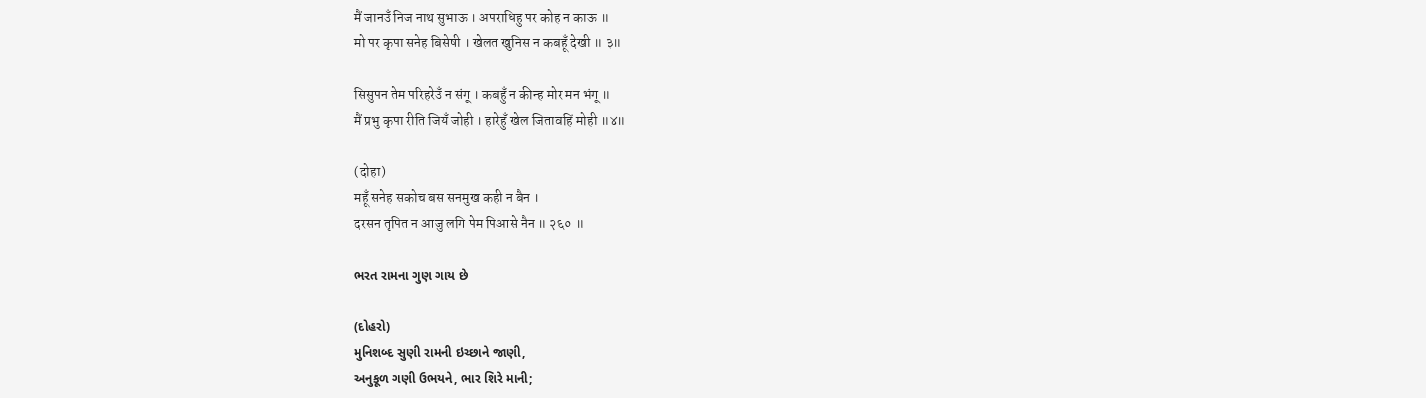मैं जानउँ निज नाथ सुभाऊ । अपराधिहु पर कोह न काऊ ॥
मो पर कृपा सनेह बिसेषी । खेलत खुनिस न कबहूँ देखी ॥ ३॥

सिसुपन तेम परिहरेउँ न संगू । कबहुँ न कीन्ह मोर मन भंगू ॥
मैं प्रभु कृपा रीति जियँ जोही । हारेहुँ खेल जितावहिं मोही ॥४॥

(दोहा)
महूँ सनेह सकोच बस सनमुख कही न बैन ।
दरसन तृपित न आजु लगि पेम पिआसे नैन ॥ २६० ॥

ભરત રામના ગુણ ગાય છે

(દોહરો)
મુનિશબ્દ સુણી રામની ઇચ્છાને જાણી,
અનુકૂળ ગણી ઉભયને, ભાર શિરે માની;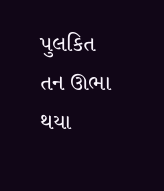પુલકિત તન ઊભા થયા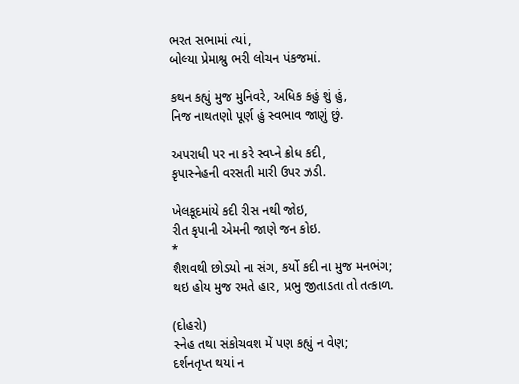ભરત સભામાં ત્યાં,
બોલ્યા પ્રેમાશ્રુ ભરી લોચન પંકજમાં.

કથન કહ્યું મુજ મુનિવરે, અધિક કહું શું હું,
નિજ નાથતણો પૂર્ણ હું સ્વભાવ જાણું છું.

અપરાધી પર ના કરે સ્વપ્ને ક્રોધ કદી,
કૃપાસ્નેહની વરસતી મારી ઉપર ઝડી.

ખેલકૂદમાંયે કદી રીસ નથી જોઇ,
રીત કૃપાની એમની જાણે જન કોઇ.
*
શૈશવથી છોડયો ના સંગ, કર્યો કદી ના મુજ મનભંગ;
થઇ હોય મુજ રમતે હાર, પ્રભુ જીતાડતા તો તત્કાળ.

(દોહરો)
સ્નેહ તથા સંકોચવશ મેં પણ કહ્યું ન વેણ;
દર્શનતૃપ્ત થયાં ન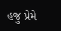હજુ પ્રેમે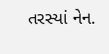તરસ્યાં નેન.